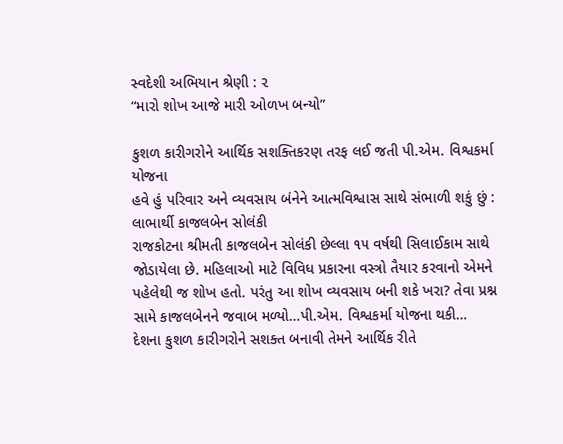સ્વદેશી અભિયાન શ્રેણી : ૨
“મારો શોખ આજે મારી ઓળખ બન્યો”

કુશળ કારીગરોને આર્થિક સશક્તિકરણ તરફ લઈ જતી પી.એમ. વિશ્વકર્મા યોજના
હવે હું પરિવાર અને વ્યવસાય બંનેને આત્મવિશ્વાસ સાથે સંભાળી શકું છું : લાભાર્થી કાજલબેન સોલંકી
રાજકોટના શ્રીમતી કાજલબેન સોલંકી છેલ્લા ૧૫ વર્ષથી સિલાઈકામ સાથે જોડાયેલા છે. મહિલાઓ માટે વિવિધ પ્રકારના વસ્ત્રો તૈયાર કરવાનો એમને પહેલેથી જ શોખ હતો. પરંતુ આ શોખ વ્યવસાય બની શકે ખરા? તેવા પ્રશ્ન સામે કાજલબેનને જવાબ મળ્યો…પી.એમ. વિશ્વકર્મા યોજના થકી…
દેશના કુશળ કારીગરોને સશક્ત બનાવી તેમને આર્થિક રીતે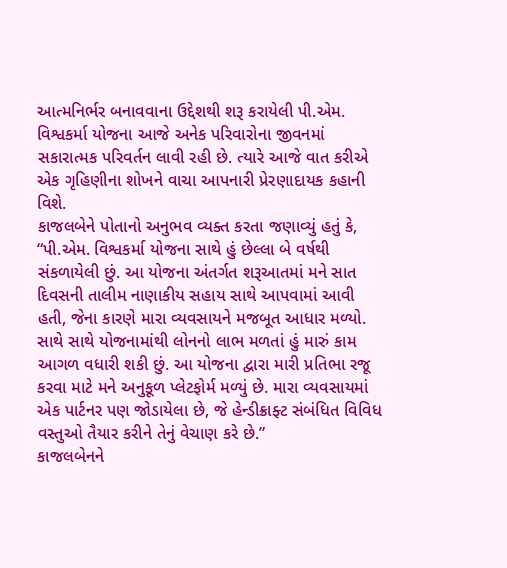આત્મનિર્ભર બનાવવાના ઉદ્દેશથી શરૂ કરાયેલી પી.એમ. વિશ્વકર્મા યોજના આજે અનેક પરિવારોના જીવનમાં સકારાત્મક પરિવર્તન લાવી રહી છે. ત્યારે આજે વાત કરીએ એક ગૃહિણીના શોખને વાચા આપનારી પ્રેરણાદાયક કહાની વિશે.
કાજલબેને પોતાનો અનુભવ વ્યક્ત કરતા જણાવ્યું હતું કે, “પી.એમ. વિશ્વકર્મા યોજના સાથે હું છેલ્લા બે વર્ષથી સંકળાયેલી છું. આ યોજના અંતર્ગત શરૂઆતમાં મને સાત દિવસની તાલીમ નાણાકીય સહાય સાથે આપવામાં આવી હતી, જેના કારણે મારા વ્યવસાયને મજબૂત આધાર મળ્યો. સાથે સાથે યોજનામાંથી લોનનો લાભ મળતાં હું મારું કામ આગળ વધારી શકી છું. આ યોજના દ્વારા મારી પ્રતિભા રજૂ કરવા માટે મને અનુકૂળ પ્લેટફોર્મ મળ્યું છે. મારા વ્યવસાયમાં એક પાર્ટનર પણ જોડાયેલા છે, જે હેન્ડીક્રાફ્ટ સંબંધિત વિવિધ વસ્તુઓ તૈયાર કરીને તેનું વેચાણ કરે છે.”
કાજલબેનને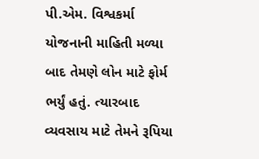પી.એમ. વિશ્વકર્મા યોજનાની માહિતી મળ્યા બાદ તેમણે લોન માટે ફોર્મ ભર્યું હતું. ત્યારબાદ વ્યવસાય માટે તેમને રૂપિયા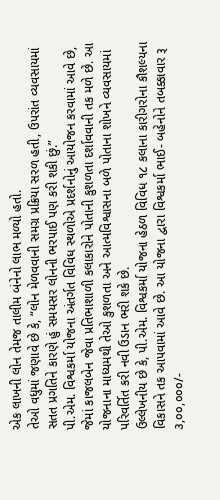એક લાખની લોન તેમજ તાલીમ બંનેનો લાભ મળ્યો હતો.
તેઓ વધુમાં જણાવે છે કે, “લોન મેળવવાની સમગ્ર પ્રક્રિયા સરળ હતી, ઉપરાંત વ્યવસાયમાં સતત પ્રગતિને કારણે હું સમયસર લોનની ભરપાઈ પણ કરી શકી છું.”
પી.એમ. વિશ્વકર્મા યોજના અંતર્ગત વિવિધ સ્થળોએ પ્રદર્શનોનું આયોજન કરવામાં આવે છે, જેમાં કાજલબેન જેવા પ્રતિભાશાળી કલાકારોને પોતાની કુશળતા દર્શાવવાની તક મળે છે. આ યોજનાના માધ્યમથી તેઓ કુશળતા અને આત્મવિશ્વાસના બળે પોતાના શોખને વ્યવસાયમાં પરિવર્તિત કરી નવી ઉડાન ભરી શકે છે.
ઉલ્લેખનીય છે કે, પી.એમ. વિશ્વકર્મા યોજના હેઠળ વિવિધ ૧૮ કલાના કારીગરોના કૌશલ્યના વિકાસને તક આપવામાં આવે છે. આ યોજના દ્વારા વિશ્વકર્મા ભાઈ- બહેનોને તબક્કાવાર રૂ ૩,૦૦,૦૦૦/-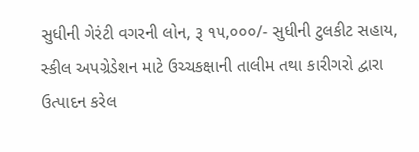સુધીની ગેરંટી વગરની લોન, રૂ ૧૫,૦૦૦/- સુધીની ટુલકીટ સહાય, સ્કીલ અપગ્રેડેશન માટે ઉચ્ચકક્ષાની તાલીમ તથા કારીગરો દ્વારા ઉત્પાદન કરેલ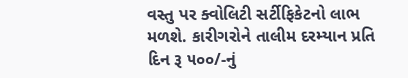વસ્તુ પર ક્વોલિટી સર્ટીફિકેટનો લાભ મળશે. કારીગરોને તાલીમ દરમ્યાન પ્રતિ દિન રૂ ૫૦૦/-નું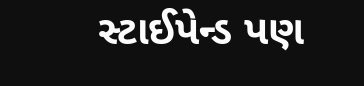સ્ટાઈપેન્ડ પણ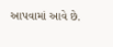આપવામાં આવે છે.